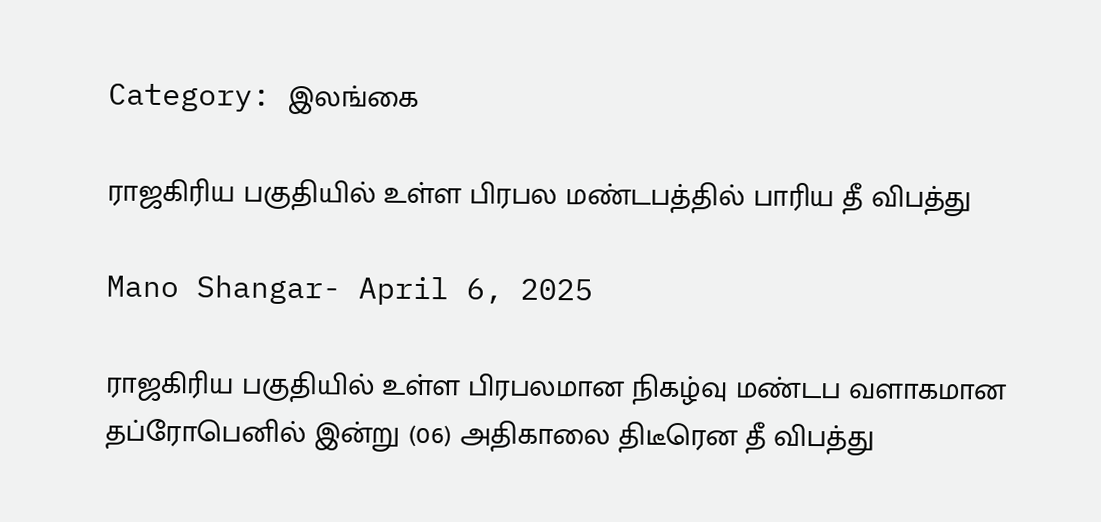Category: இலங்கை

ராஜகிரிய பகுதியில் உள்ள பிரபல மண்டபத்தில் பாரிய தீ விபத்து

Mano Shangar- April 6, 2025

ராஜகிரிய பகுதியில் உள்ள பிரபலமான நிகழ்வு மண்டப வளாகமான தப்ரோபெனில் இன்று (06) அதிகாலை திடீரென தீ விபத்து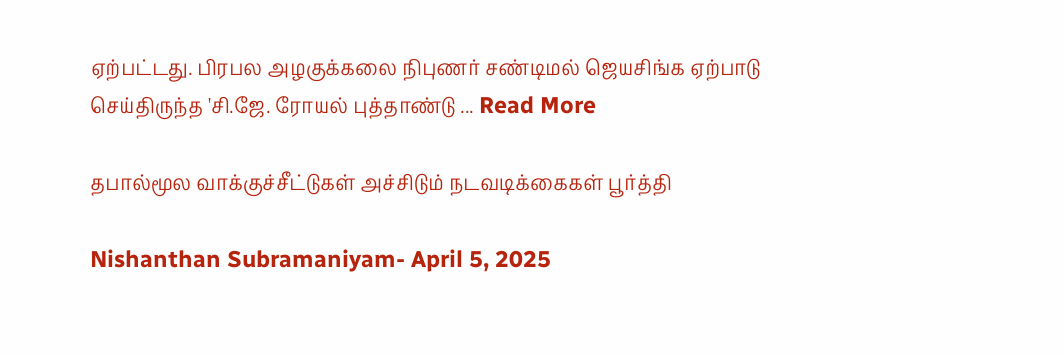ஏற்பட்டது. பிரபல அழகுக்கலை நிபுணர் சண்டிமல் ஜெயசிங்க ஏற்பாடு செய்திருந்த 'சி.ஜே. ரோயல் புத்தாண்டு ... Read More

தபால்மூல வாக்குச்சீட்டுகள் அச்சிடும் நடவடிக்கைகள் பூர்த்தி

Nishanthan Subramaniyam- April 5, 2025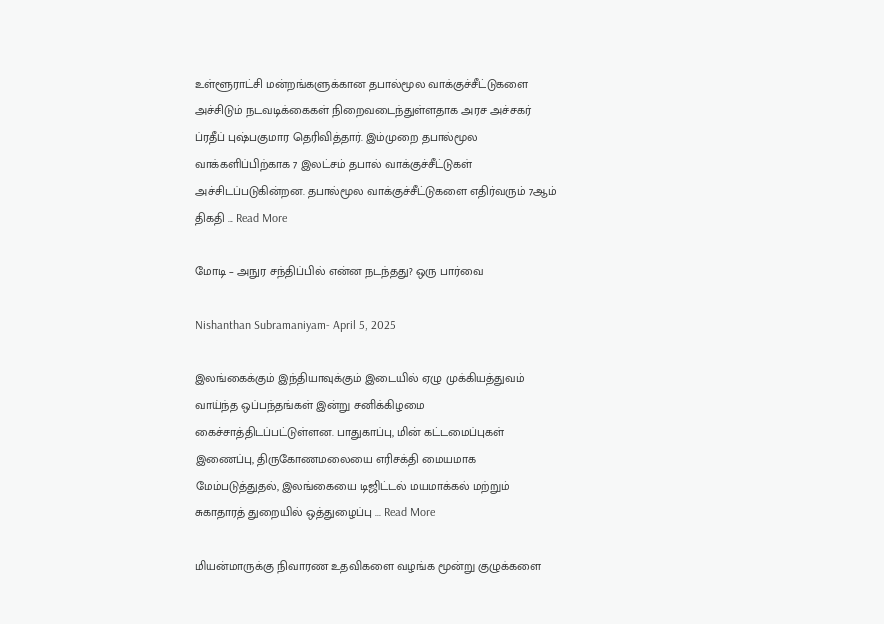உள்ளூராட்சி மன்றங்களுக்கான தபால்மூல வாக்குச்சீட்டுகளை அச்சிடும் நடவடிக்கைகள் நிறைவடைந்துள்ளதாக அரச அச்சகர் ப்ரதீப் புஷ்பகுமார தெரிவித்தார். இம்முறை தபால்மூல வாக்களிப்பிற்காக 7 இலட்சம் தபால் வாக்குச்சீட்டுகள் அச்சிடப்படுகின்றன. தபால்மூல வாக்குச்சீட்டுகளை எதிர்வரும் 7ஆம் திகதி ... Read More

மோடி – அநுர சந்திப்பில் என்ன நடந்தது? ஒரு பார்வை

Nishanthan Subramaniyam- April 5, 2025

இலங்கைக்கும் இந்தியாவுக்கும் இடையில் ஏழு முக்கியத்துவம் வாய்ந்த ஒப்பந்தங்கள் இன்று சனிக்கிழமை கைச்சாத்திடப்பட்டுள்ளன. பாதுகாப்பு, மின் கட்டமைப்புகள் இணைப்பு, திருகோணமலையை எரிசக்தி மையமாக மேம்படுத்துதல், இலங்கையை டிஜிட்டல் மயமாக்கல் மற்றும் சுகாதாரத் துறையில் ஒத்துழைப்பு ... Read More

மியன்மாருக்கு நிவாரண உதவிகளை வழங்க மூன்று குழுக்களை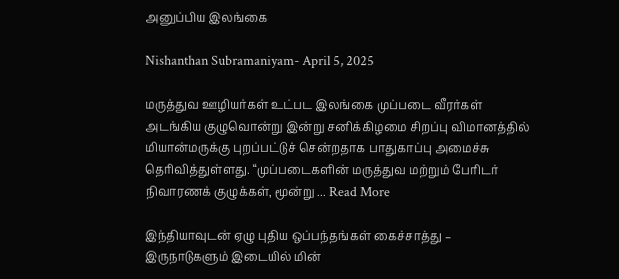அனுப்பிய இலங்கை

Nishanthan Subramaniyam- April 5, 2025

மருத்துவ ஊழியர்கள் உட்பட இலங்கை முப்படை வீரர்கள் அடங்கிய குழுவொன்று இன்று சனிக்கிழமை சிறப்பு விமானத்தில் மியான்மருக்கு புறப்பட்டுச் சென்றதாக பாதுகாப்பு அமைச்சு தெரிவித்துள்ளது. “முப்படைகளின் மருத்துவ மற்றும் பேரிடர் நிவாரணக் குழுக்கள், மூன்று ... Read More

இந்தியாவுடன் ஏழு புதிய ஒப்பந்தங்கள் கைச்சாத்து – இருநாடுகளும் இடையில் மின்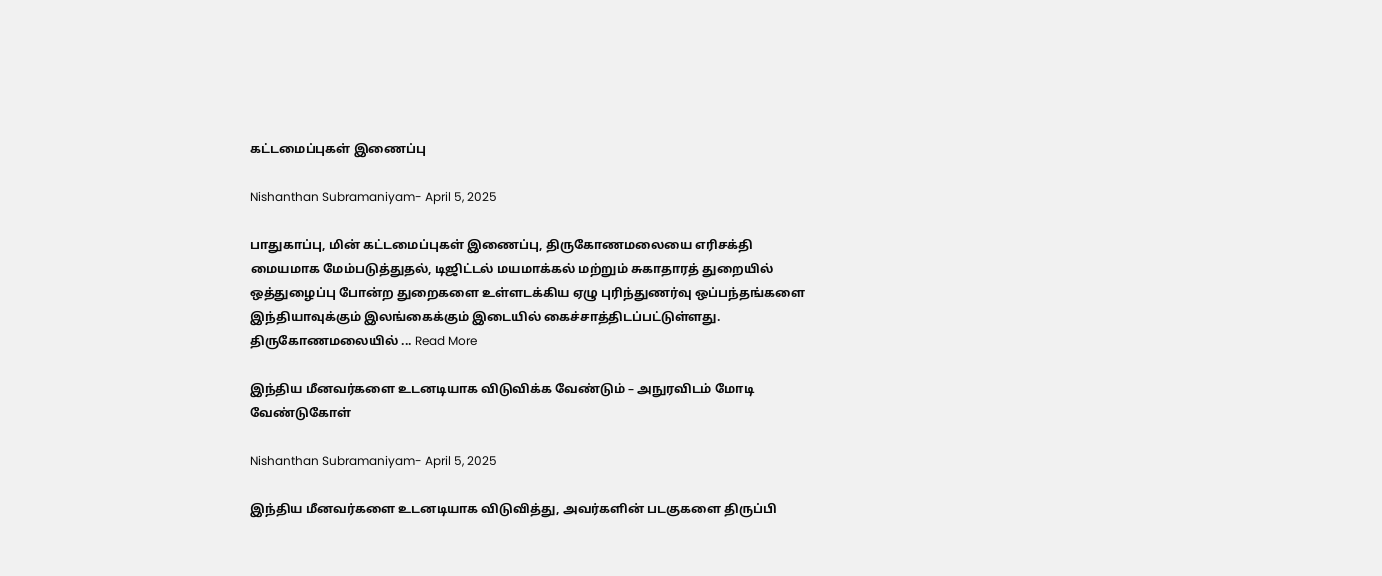கட்டமைப்புகள் இணைப்பு

Nishanthan Subramaniyam- April 5, 2025

பாதுகாப்பு, மின் கட்டமைப்புகள் இணைப்பு, திருகோணமலையை எரிசக்தி மையமாக மேம்படுத்துதல், டிஜிட்டல் மயமாக்கல் மற்றும் சுகாதாரத் துறையில் ஒத்துழைப்பு போன்ற துறைகளை உள்ளடக்கிய ஏழு புரிந்துணர்வு ஒப்பந்தங்களை இந்தியாவுக்கும் இலங்கைக்கும் இடையில் கைச்சாத்திடப்பட்டுள்ளது. திருகோணமலையில் ... Read More

இந்திய மீனவர்களை உடனடியாக விடுவிக்க வேண்டும் – அநுரவிடம் மோடி வேண்டுகோள்

Nishanthan Subramaniyam- April 5, 2025

இந்திய மீனவர்களை உடனடியாக விடுவித்து, அவர்களின் படகுகளை திருப்பி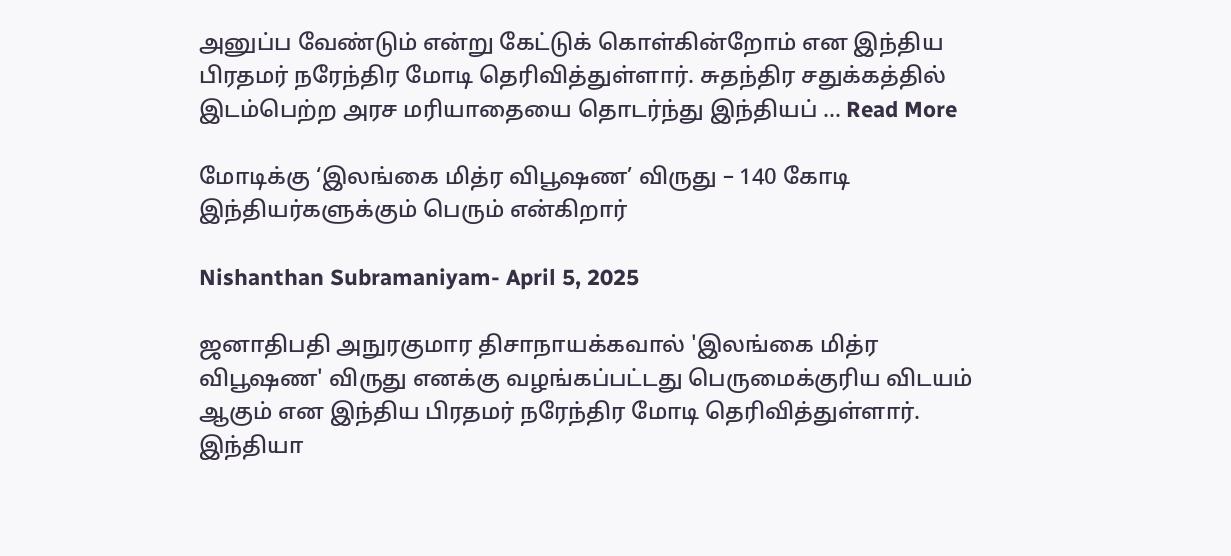அனுப்ப வேண்டும் என்று கேட்டுக் கொள்கின்றோம் என இந்திய பிரதமர் நரேந்திர மோடி தெரிவித்துள்ளார். சுதந்திர சதுக்கத்தில் இடம்பெற்ற அரச மரியாதையை தொடர்ந்து இந்தியப் ... Read More

மோடிக்கு ‘இலங்கை மித்ர விபூஷண’ விருது – 140 கோடி இந்தியர்களுக்கும் பெரும் என்கிறார்

Nishanthan Subramaniyam- April 5, 2025

ஜனாதிபதி அநுரகுமார திசாநாயக்கவால் 'இலங்கை மித்ர விபூஷண' விருது எனக்கு வழங்கப்பட்டது பெருமைக்குரிய விடயம் ஆகும் என இந்திய பிரதமர் நரேந்திர மோடி தெரிவித்துள்ளார். இந்தியா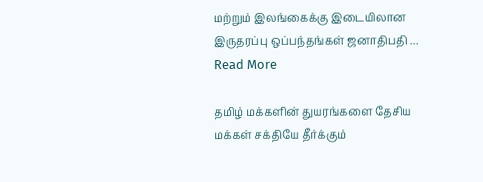மற்றும் இலங்கைக்கு இடையிலான இருதரப்பு ஒப்பந்தங்கள் ஜனாதிபதி ... Read More

தமிழ் மக்களின் துயரங்களை தேசிய மக்கள் சக்தியே தீர்க்கும்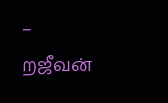– றஜீவன்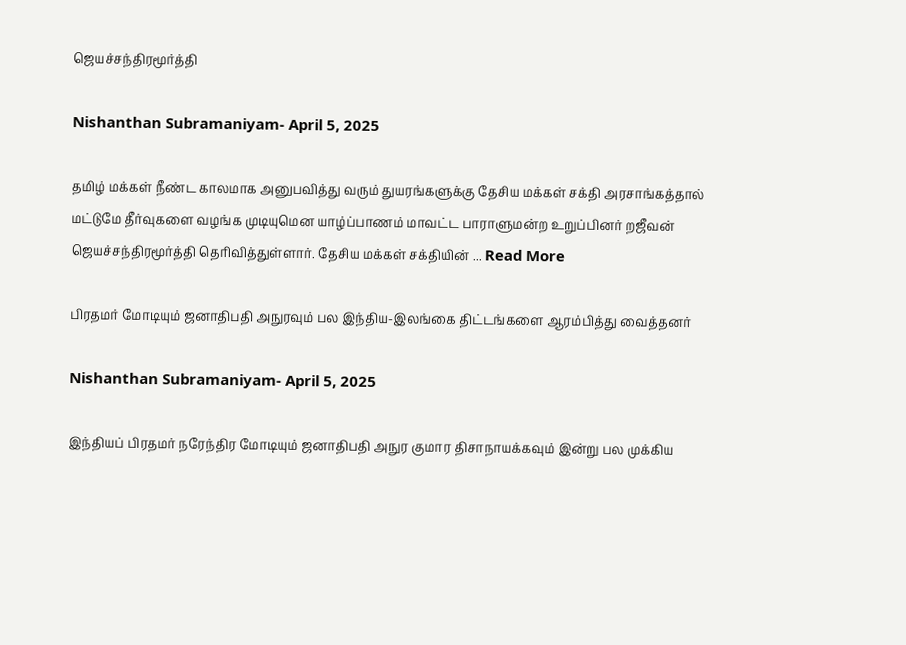ஜெயச்சந்திரமூர்த்தி

Nishanthan Subramaniyam- April 5, 2025

தமிழ் மக்கள் நீண்ட காலமாக அனுபவித்து வரும் துயரங்களுக்கு தேசிய மக்கள் சக்தி அரசாங்கத்தால் மட்டுமே தீர்வுகளை வழங்க முடியுமென யாழ்ப்பாணம் மாவட்ட பாராளுமன்ற உறுப்பினர் றஜீவன் ஜெயச்சந்திரமூர்த்தி தெரிவித்துள்ளார். தேசிய மக்கள் சக்தியின் ... Read More

பிரதமர் மோடியும் ஜனாதிபதி அநுரவும் பல இந்திய-இலங்கை திட்டங்களை ஆரம்பித்து வைத்தனர்

Nishanthan Subramaniyam- April 5, 2025

இந்தியப் பிரதமர் நரேந்திர மோடியும் ஜனாதிபதி அநுர குமார திசாநாயக்கவும் இன்று பல முக்கிய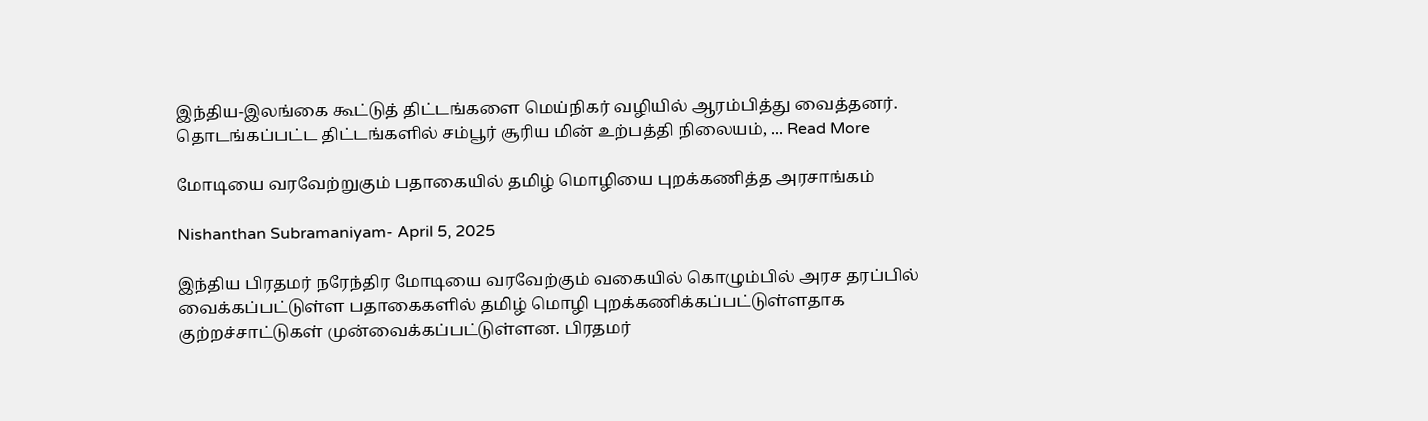இந்திய-இலங்கை கூட்டுத் திட்டங்களை மெய்நிகர் வழியில் ஆரம்பித்து வைத்தனர். தொடங்கப்பட்ட திட்டங்களில் சம்பூர் சூரிய மின் உற்பத்தி நிலையம், ... Read More

மோடியை வரவேற்றுகும் பதாகையில் தமிழ் மொழியை புறக்கணித்த அரசாங்கம்

Nishanthan Subramaniyam- April 5, 2025

இந்திய பிரதமர் நரேந்திர மோடியை வரவேற்கும் வகையில் கொழும்பில் அரச தரப்பில் வைக்கப்பட்டுள்ள பதாகைகளில் தமிழ் மொழி புறக்கணிக்கப்பட்டுள்ளதாக குற்றச்சாட்டுகள் முன்வைக்கப்பட்டுள்ளன. பிரதமர்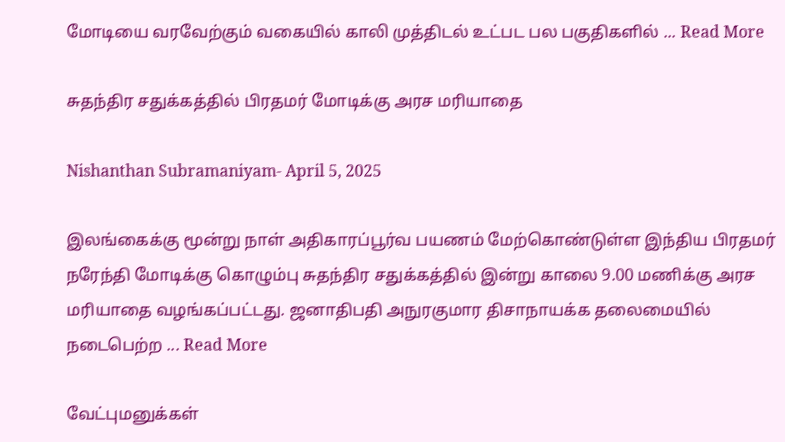மோடியை வரவேற்கும் வகையில் காலி முத்திடல் உட்பட பல பகுதிகளில் ... Read More

சுதந்திர சதுக்கத்தில் பிரதமர் மோடிக்கு அரச மரியாதை

Nishanthan Subramaniyam- April 5, 2025

இலங்கைக்கு மூன்று நாள் அதிகாரப்பூர்வ பயணம் மேற்கொண்டுள்ள இந்திய பிரதமர் நரேந்தி மோடிக்கு கொழும்பு சுதந்திர சதுக்கத்தில் இன்று காலை 9.00 மணிக்கு அரச மரியாதை வழங்கப்பட்டது. ஜனாதிபதி அநுரகுமார திசாநாயக்க தலைமையில் நடைபெற்ற ... Read More

வேட்புமனுக்கள்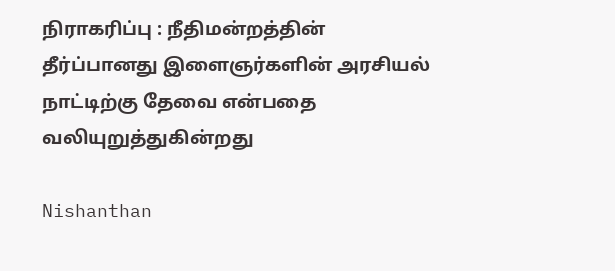நிராகரிப்பு : நீதிமன்றத்தின் தீர்ப்பானது இளைஞர்களின் அரசியல் நாட்டிற்கு தேவை என்பதை வலியுறுத்துகின்றது

Nishanthan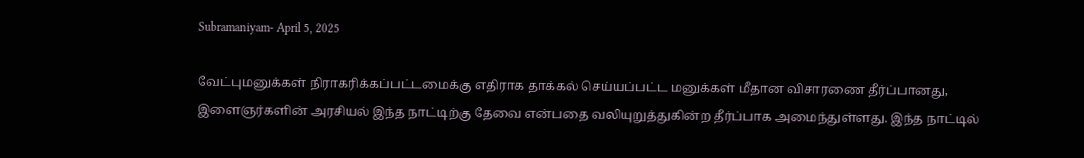Subramaniyam- April 5, 2025

வேட்புமனுக்கள் நிராகரிக்கப்பட்டமைக்கு எதிராக தாக்கல் செய்யப்பட்ட மனுக்கள் மீதான விசாரணை தீர்ப்பானது, இளைஞர்களின் அரசியல் இந்த நாட்டிற்கு தேவை என்பதை வலியுறுத்துகின்ற தீர்ப்பாக அமைந்துள்ளது. இந்த நாட்டில்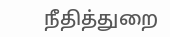நீதித்துறை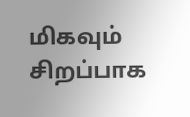மிகவும் சிறப்பாக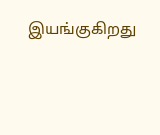இயங்குகிறது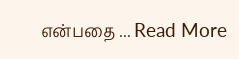என்பதை ... Read More